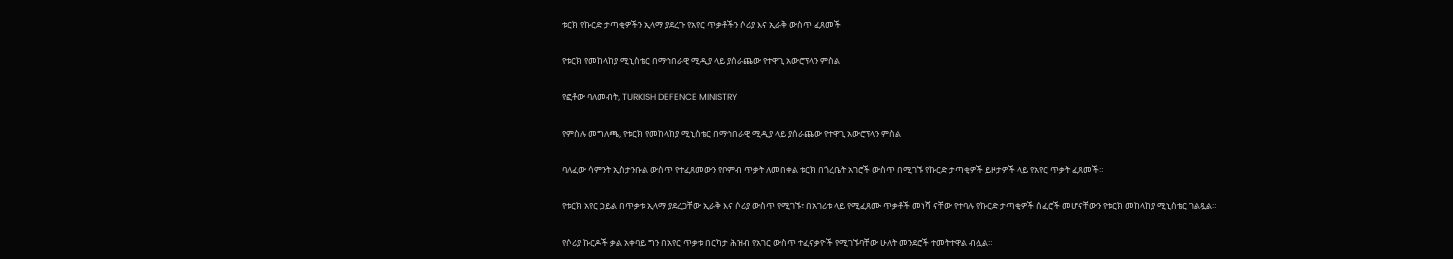ቱርክ የኩርድ ታጣቂዎችን ኢላማ ያደረጉ የአየር ጥቃቶችን ሶሪያ እና ኢራቅ ውስጥ ፈጸመች

የቱርክ የመከላከያ ሚኒስቴር በማኅበራዊ ሚዲያ ላይ ያሰራጨው የተዋጊ አውሮፕላን ምስል

የፎቶው ባለመብት, TURKISH DEFENCE MINISTRY

የምስሉ መግለጫ, የቱርክ የመከላከያ ሚኒስቴር በማኅበራዊ ሚዲያ ላይ ያሰራጨው የተዋጊ አውሮፕላን ምስል

ባለፈው ሳምንት ኢስታንቡል ውስጥ የተፈጸመውን የቦምብ ጥቃት ለመበቀል ቱርክ በጎረቤት አገሮች ውስጥ በሚገኙ የኩርድ ታጣቂዎች ይዞታዎች ላይ የአየር ጥቃት ፈጸመች።

የቱርክ አየር ኃይል በጥቃቱ ኢላማ ያደረጋቸው ኢራቅ እና ሶሪያ ውስጥ የሚገኙ፣ በአገሪቱ ላይ የሚፈጸሙ ጥቃቶች መነሻ ናቸው የተባሉ የኩርድ ታጣቂዎች ሰፈሮች መሆናቸውን የቱርክ መከላከያ ሚኒስቴር ገልጿል።

የሶሪያ ኩርዶች ቃል አቀባይ ግን በአየር ጥቃቱ በርካታ ሕዝብ የአገር ውስጥ ተፈናቃዮች የሚገኙባቸው ሁለት መንደሮች ተመትተዋል ብሏል።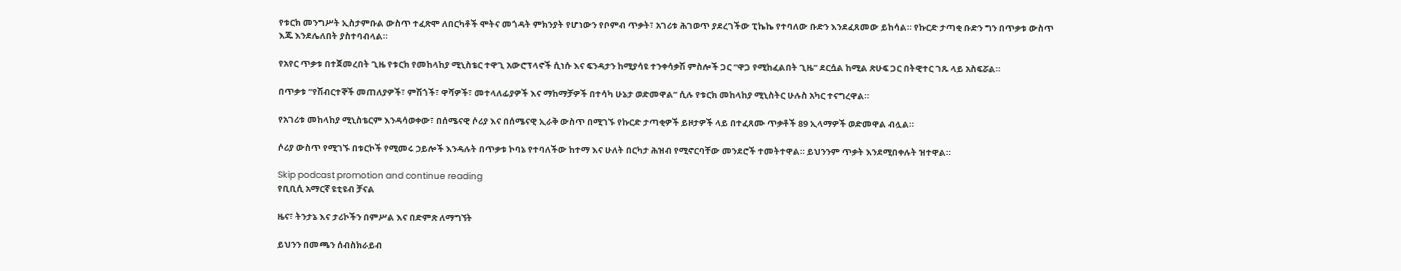የቱርክ መንግሥት ኢስታምቡል ውስጥ ተፈጽሞ ለበርካቶች ሞትና መጎዳት ምክንያት የሆነውን የቦምብ ጥቃት፣ አገሪቱ ሕገወጥ ያደረገችው ፒኬኬ የተባለው ቡድን እንደፈጸመው ይከሳል። የኩርድ ታጣቂ ቡድን ግን በጥቃቱ ውስጥ እጁ እንደሌለበት ያስተባብላል።

የአየር ጥቃቱ በተጀመረበት ጊዜ የቱርክ የመከላከያ ሚኒስቴር ተዋጊ አውሮፕላኖች ሲነሱ እና ፍንዳታን ከሚያሳዩ ተንቀሳቃሽ ምስሎች ጋር “ዋጋ የሚከፈልበት ጊዜ” ደርሷል ከሚል ጽሁፍ ጋር በትዊተር ገጹ ላይ አስፍሯል።

በጥቃቱ “የሽብርተኞች መጠለያዎች፣ ምሽጎች፣ ዋሻዎች፣ መተላለፊያዎች እና ማከማቻዎች በተሳካ ሁኔታ ወድመዋል” ሲሉ የቱርክ መከላከያ ሚኒስትር ሁሉስ አካር ተናግረዋል።

የአገሪቱ መከላከያ ሚኒስቴርም እንዳሳወቀው፣ በሰሜናዊ ሶሪያ እና በሰሜናዊ ኢራቅ ውስጥ በሚገኙ የኩርድ ታጣቂዎች ይዞታዎች ላይ በተፈጸሙ ጥቃቶች 89 ኢላማዎች ወድመዋል ብሏል።

ሶሪያ ውስጥ የሚገኙ በቱርኮች የሚመሩ ኃይሎች እንዳሉት በጥቃቱ ኮባኔ የተባለችው ከተማ እና ሁለት በርካታ ሕዝብ የሚኖርባቸው መንደሮች ተመትተዋል። ይህንንም ጥቃት እንደሚበቀሉት ዝተዋል።

Skip podcast promotion and continue reading
የቢቢሲ አማርኛ ዩቲዩብ ቻናል

ዜና፣ ትንታኔ እና ታሪኮችን በምሥል እና በድምጽ ለማግኘት

ይህንን በመጫን ሰብስክራይብ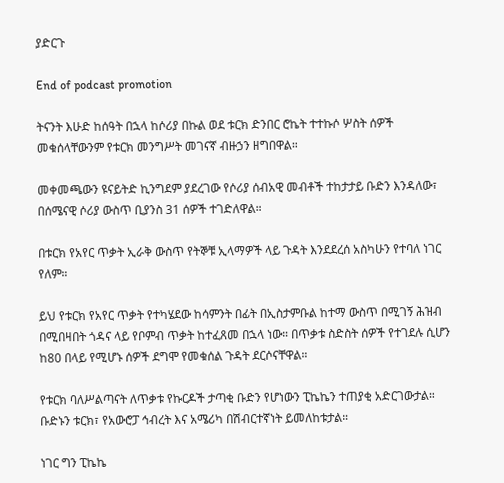ያድርጉ

End of podcast promotion

ትናንት እሁድ ከሰዓት በኋላ ከሶሪያ በኩል ወደ ቱርክ ድንበር ሮኬት ተተኩሶ ሦስት ሰዎች መቁሰላቸውንም የቱርክ መንግሥት መገናኛ ብዙኃን ዘግበዋል።

መቀመጫውን ዩናይትድ ኪንግደም ያደረገው የሶሪያ ሰብአዊ መብቶች ተከታታይ ቡድን እንዳለው፣ በሰሜናዊ ሶሪያ ውስጥ ቢያንስ 31 ሰዎች ተገድለዋል።

በቱርክ የአየር ጥቃት ኢራቅ ውስጥ የትኞቹ ኢላማዎች ላይ ጉዳት እንደደረሰ አስካሁን የተባለ ነገር የለም።

ይህ የቱርክ የአየር ጥቃት የተካሄደው ከሳምንት በፊት በኢስታምቡል ከተማ ውስጥ በሚገኝ ሕዝብ በሚበዛበት ጎዳና ላይ የቦምብ ጥቃት ከተፈጸመ በኋላ ነው። በጥቃቱ ስድስት ሰዎች የተገደሉ ሲሆን ከ80 በላይ የሚሆኑ ሰዎች ደግሞ የመቁሰል ጉዳት ደርሶናቸዋል።

የቱርክ ባለሥልጣናት ለጥቃቱ የኩርዶች ታጣቂ ቡድን የሆነውን ፒኬኬን ተጠያቂ አድርገውታል። ቡድኑን ቱርክ፣ የአውሮፓ ኅብረት እና አሜሪካ በሽብርተኛነት ይመለከቱታል።

ነገር ግን ፒኬኬ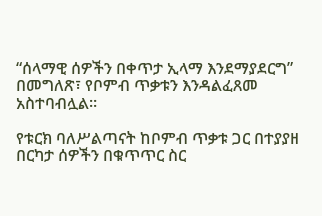“ሰላማዊ ሰዎችን በቀጥታ ኢላማ እንደማያደርግ” በመግለጽ፣ የቦምብ ጥቃቱን እንዳልፈጸመ አስተባብሏል።

የቱርክ ባለሥልጣናት ከቦምብ ጥቃቱ ጋር በተያያዘ በርካታ ሰዎችን በቁጥጥር ስር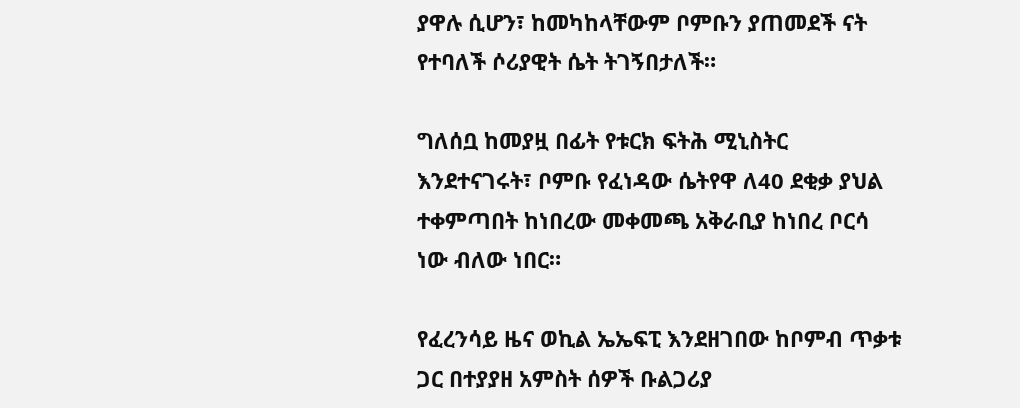ያዋሉ ሲሆን፣ ከመካከላቸውም ቦምቡን ያጠመደች ናት የተባለች ሶሪያዊት ሴት ትገኝበታለች።

ግለሰቧ ከመያዟ በፊት የቱርክ ፍትሕ ሚኒስትር እንደተናገሩት፣ ቦምቡ የፈነዳው ሴትየዋ ለ40 ደቂቃ ያህል ተቀምጣበት ከነበረው መቀመጫ አቅራቢያ ከነበረ ቦርሳ ነው ብለው ነበር።

የፈረንሳይ ዜና ወኪል ኤኤፍፒ እንደዘገበው ከቦምብ ጥቃቱ ጋር በተያያዘ አምስት ሰዎች ቡልጋሪያ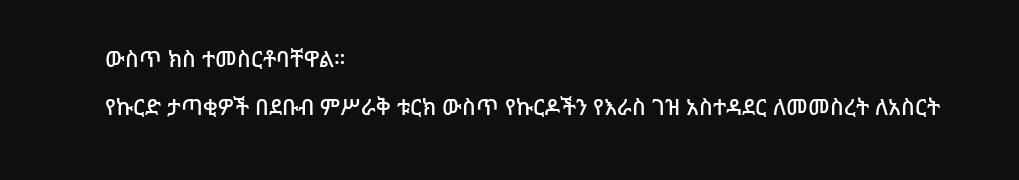ውስጥ ክስ ተመስርቶባቸዋል።

የኩርድ ታጣቂዎች በደቡብ ምሥራቅ ቱርክ ውስጥ የኩርዶችን የእራስ ገዝ አስተዳደር ለመመስረት ለአስርት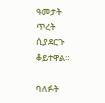ዓመታት ጥረት ሲያደርጉ ቆይተዋል።

ባለፉት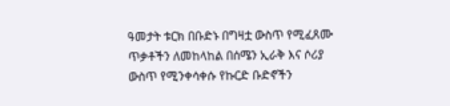ዓመታት ቱርክ በቡድኑ በግዛቷ ውስጥ የሚፈጸሙ ጥቃቶችን ለመከላከል በሰሜን ኢራቅ እና ሶሪያ ውስጥ የሚንቀሳቀሱ የኩርድ ቡድኖችን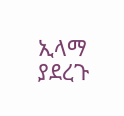ኢላማ ያደረጉ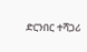ድርንበር ተሻጋሪ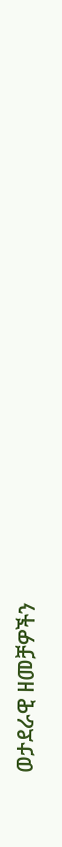ወታደራዊ ዘመቻዎችን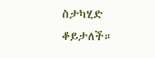ስታካሂድ ቆይታለች።